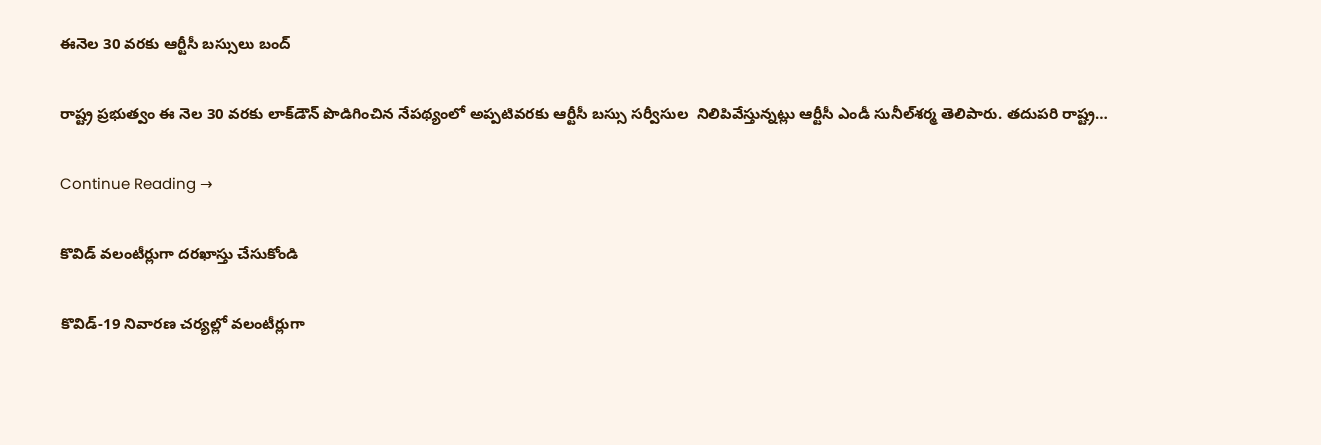ఈనెల 30 వరకు ఆర్టీసీ బస్సులు బంద్‌

రాష్ట్ర ప్రభుత్వం ఈ నెల 30 వరకు లాక్‌డౌన్‌ పొడిగించిన నేపథ్యంలో అప్పటివరకు ఆర్టీసీ బస్సు సర్వీసుల  నిలిపివేస్తున్నట్లు ఆర్టీసీ ఎండీ సునీల్‌శర్మ తెలిపారు. తదుపరి రాష్ట్ర…

Continue Reading →

కొవిడ్‌ వలంటీర్లుగా దరఖాస్తు చేసుకోండి

కొవిడ్‌-19 నివారణ చర్యల్లో వలంటీర్లుగా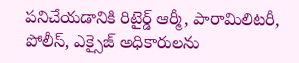పనిచేయడానికి రిటైర్డ్‌ ఆర్మీ, పారామిలిటరీ, పోలీస్‌, ఎక్సైజ్‌ అధికారులను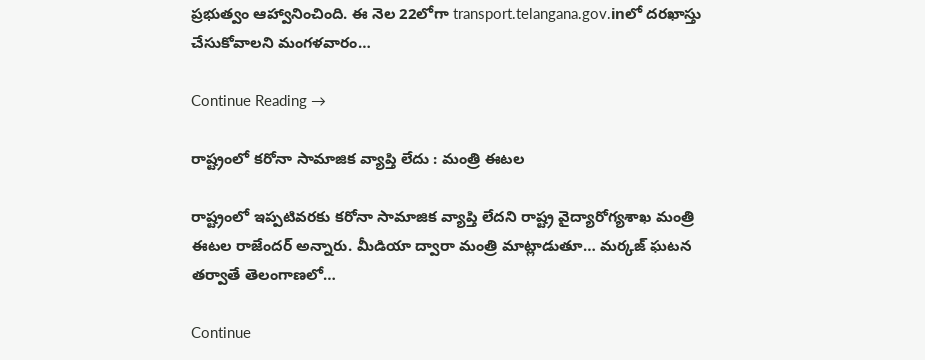ప్రభుత్వం ఆహ్వానించింది. ఈ నెల 22లోగా transport.telangana.gov.inలో దరఖాస్తు చేసుకోవాలని మంగళవారం…

Continue Reading →

రాష్ట్రంలో కరోనా సామాజిక వ్యాప్తి లేదు : మంత్రి ఈటల

రాష్ట్రంలో ఇప్పటివరకు కరోనా సామాజిక వ్యాప్తి లేదని రాష్ట్ర వైద్యారోగ్యశాఖ మంత్రి ఈటల రాజేందర్‌ అన్నారు. మీడియా ద్వారా మంత్రి మాట్లాడుతూ… మర్కజ్‌ ఘటన తర్వాతే తెలంగాణలో…

Continue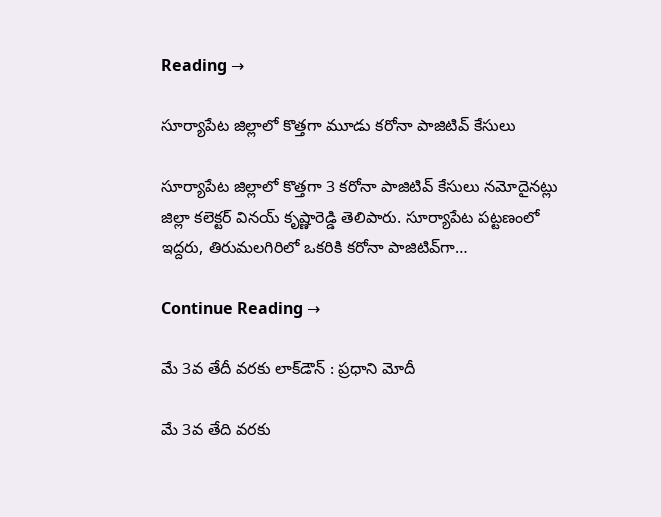Reading →

సూర్యాపేట జిల్లాలో కొత్తగా మూడు కరోనా పాజిటివ్‌ కేసులు

సూర్యాపేట జిల్లాలో కొత్తగా 3 కరోనా పాజిటివ్‌ కేసులు నమోదైనట్లు జిల్లా కలెక్టర్‌ వినయ్‌ కృష్ణారెడ్డి తెలిపారు. సూర్యాపేట పట్టణంలో ఇద్దరు, తిరుమలగిరిలో ఒకరికి కరోనా పాజిటివ్‌గా…

Continue Reading →

మే 3వ తేదీ వరకు లాక్‌డౌన్‌ : ప్రధాని మోదీ

మే 3వ తేది వరకు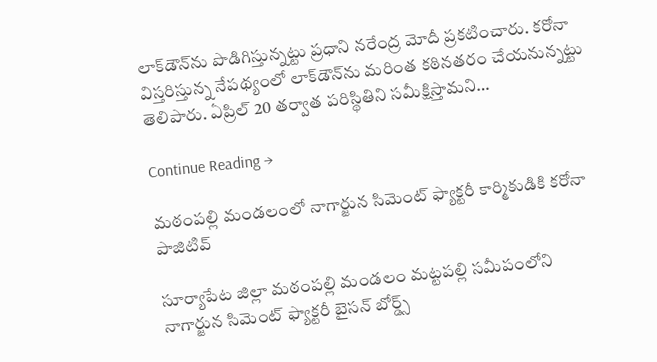లాక్‌డౌన్‌ను పొడిగిస్తున్నట్టు ప్రధాని నరేంద్ర మోదీ ప్రకటించారు. కరోనా విస్తరిస్తున్న నేపథ్యంలో లాక్‌డౌన్‌ను మరింత కఠినతరం చేయనున్నట్టు తెలిపారు. ఏప్రిల్‌ 20 తర్వాత పరిస్థితిని సమీక్షిస్తామని…

Continue Reading →

మఠంపల్లి మండలంలో నాగార్జున సిమెంట్ ఫ్యాక్టరీ కార్మికుడికి కరోనా పాజిటివ్

సూర్యాపేట జిల్లా మఠంపల్లి మండలం మట్టపల్లి సమీపంలోని నాగార్జున సిమెంట్ ఫ్యాక్టరీ బైసన్ బోర్డ్స్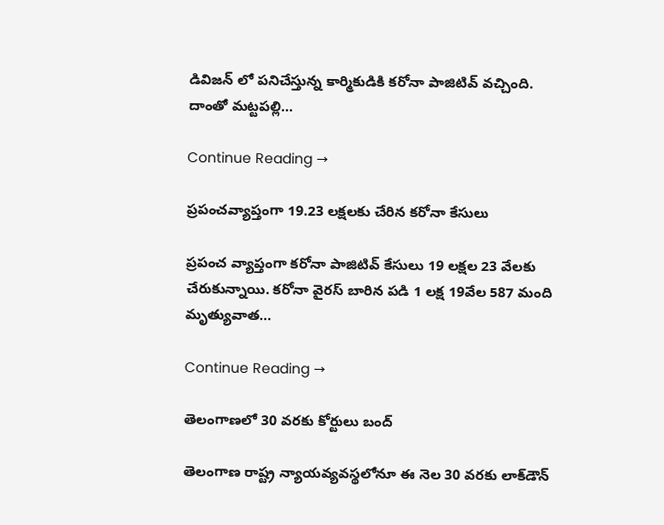డివిజన్ లో పనిచేస్తున్న కార్మికుడికి కరోనా పాజిటివ్ వచ్చింది. దాంతో మట్టపల్లి…

Continue Reading →

ప్రపంచవ్యాప్తంగా 19.23 లక్షలకు చేరిన కరోనా కేసులు

ప్రపంచ వ్యాప్తంగా కరోనా పాజిటివ్‌ కేసులు 19 లక్షల 23 వేలకు చేరుకున్నాయి. కరోనా వైరస్‌ బారిన పడి 1 లక్ష 19వేల 587 మంది మృత్యువాత…

Continue Reading →

తెలంగాణలో 30 వరకు కోర్టులు బంద్‌

తెలంగాణ రాష్ట్ర న్యాయవ్యవస్థలోనూ ఈ నెల 30 వరకు లాక్‌డౌన్‌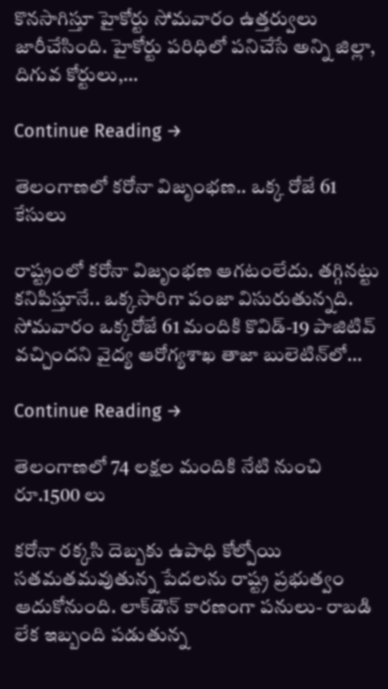కొనసాగిస్తూ హైకోర్టు సోమవారం ఉత్తర్వులు జారీచేసింది. హైకోర్టు పరిధిలో పనిచేసే అన్ని జిల్లా, దిగువ కోర్టులు,…

Continue Reading →

తెలంగాణలో కరోనా విజృంభణ.. ఒక్క రోజే 61 కేసులు

రాష్ట్రంలో కరోనా విజృంభణ ఆగటంలేదు. తగ్గినట్టు కనిపిస్తూనే.. ఒక్కసారిగా పంజా విసురుతున్నది. సోమవారం ఒక్కరోజే 61 మందికి కొవిడ్‌-19 పాజిటివ్‌ వచ్చిందని వైద్య ఆరోగ్యశాఖ తాజా బులెటిన్‌లో…

Continue Reading →

తెలంగాణలో 74 లక్షల మందికి నేటి నుంచి రూ.1500 లు

కరోనా రక్కసి దెబ్బకు ఉపాధి కోల్పోయి సతమతమవుతున్న పేదలను రాష్ట్ర ప్రభుత్వం ఆదుకోనుంది. లాక్‌డౌన్‌ కారణంగా పనులు- రాబడి లేక ఇబ్బంది పడుతున్న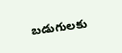బడుగులకు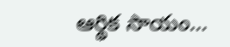ఆర్థిక సాయం…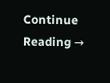Continue Reading →